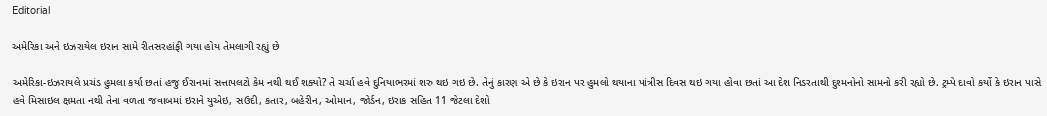Editorial

અમેરિકા અને ઇઝરાયેલ ઇરાન સામે રીતસરહાંફી ગયા હોય તેમલાગી રહ્યું છે

અમેરિકા-ઇઝરાયલે પ્રચંડ હુમલા કર્યા છતાં હજુ ઈરાનમાં સત્તાપલટો કેમ નથી થઈ શક્યો? તે ચર્ચા હવે દુનિયાભરમાં શરુ થઇ ગઇ છે. તેનું કારણ એ છે કે ઇરાન પર હુમલો થયાના પાંત્રીસ દિવસ થઇ ગયા હોવા છતાં આ દેશ નિડરતાથી દુશ્મનોનો સામનો કરી રહ્યો છે. ટ્રમ્પે દાવો કર્યો કે ઇરાન પાસે હવે મિસાઇલ ક્ષમતા નથી તેના વળતા જવાબમાં ઇરાને યુએઇ, સઉદી, કતાર, બહેરીન, ઓમાન, જોર્ડન, ઇરાક સહિત 11 જેટલા દેશો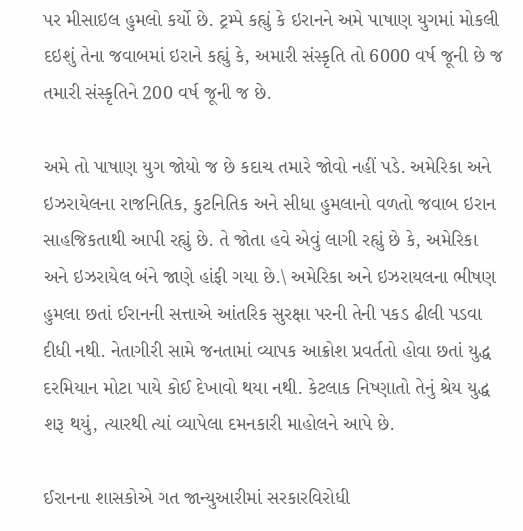પર મીસાઇલ હુમલો કર્યો છે. ટ્રમ્પે કહ્યું કે ઇરાનને અમે પાષાણ યુગમાં મોકલી દઇશું તેના જવાબમાં ઇરાને કહ્યું કે, અમારી સંસ્કૃતિ તો 6000 વર્ષ જૂની છે જ તમારી સંસ્કૃતિને 200 વર્ષ જૂની જ છે.

અમે તો પાષાણ યુગ જોયો જ છે કદાચ તમારે જોવો નહીં પડે. અમેરિકા અને ઇઝરાયેલના રાજનિતિક, કુટનિતિક અને સીધા હુમલાનો વળતો જવાબ ઇરાન સાહજિકતાથી આપી રહ્યું છે. તે જોતા હવે એવું લાગી રહ્યું છે કે, અમેરિકા અને ઇઝરાયેલ બંને જાણે હાંફી ગયા છે.\ અમેરિકા અને ઇઝરાયલના ભીષણ હુમલા છતાં ઈરાનની સત્તાએ આંતરિક સુરક્ષા પરની તેની પકડ ઢીલી પડવા દીધી નથી. નેતાગીરી સામે જનતામાં વ્યાપક આક્રોશ પ્રવર્તતો હોવા છતાં યુદ્ધ દરમિયાન મોટા પાયે કોઈ દેખાવો થયા નથી. કેટલાક નિષ્ણાતો તેનું શ્રેય યુદ્ધ શરૂ થયું, ત્યારથી ત્યાં વ્યાપેલા દમનકારી માહોલને આપે છે.

ઈરાનના શાસકોએ ગત જાન્યુઆરીમાં સરકારવિરોધી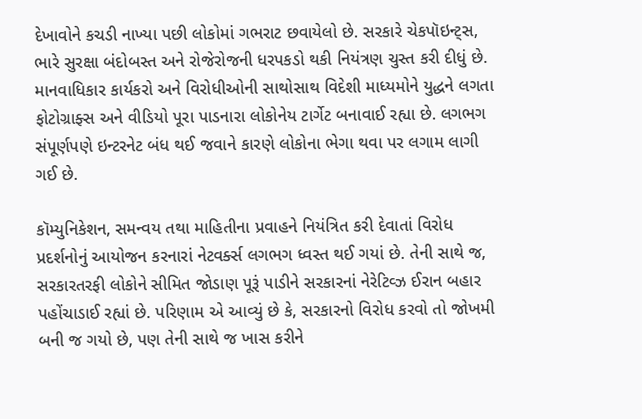દેખાવોને કચડી નાખ્યા પછી લોકોમાં ગભરાટ છવાયેલો છે. સરકારે ચેકપૉઇન્ટ્સ, ભારે સુરક્ષા બંદોબસ્ત અને રોજેરોજની ધરપકડો થકી નિયંત્રણ ચુસ્ત કરી દીધું છે. માનવાધિકાર કાર્યકરો અને વિરોધીઓની સાથોસાથ વિદેશી માધ્યમોને યુદ્ધને લગતા ફોટોગ્રાફ્સ અને વીડિયો પૂરા પાડનારા લોકોનેય ટાર્ગેટ બનાવાઈ રહ્યા છે. લગભગ સંપૂર્ણપણે ઇન્ટરનેટ બંધ થઈ જવાને કારણે લોકોના ભેગા થવા પર લગામ લાગી ગઈ છે.

કૉમ્યુનિકેશન, સમન્વય તથા માહિતીના પ્રવાહને નિયંત્રિત કરી દેવાતાં વિરોધ પ્રદર્શનોનું આયોજન કરનારાં નેટવર્ક્સ લગભગ ધ્વસ્ત થઈ ગયાં છે. તેની સાથે જ, સરકારતરફી લોકોને સીમિત જોડાણ પૂરૂં પાડીને સરકારનાં નેરેટિવ્ઝ ઈરાન બહાર પહોંચાડાઈ રહ્યાં છે. પરિણામ એ આવ્યું છે કે, સરકારનો વિરોધ કરવો તો જોખમી બની જ ગયો છે, પણ તેની સાથે જ ખાસ કરીને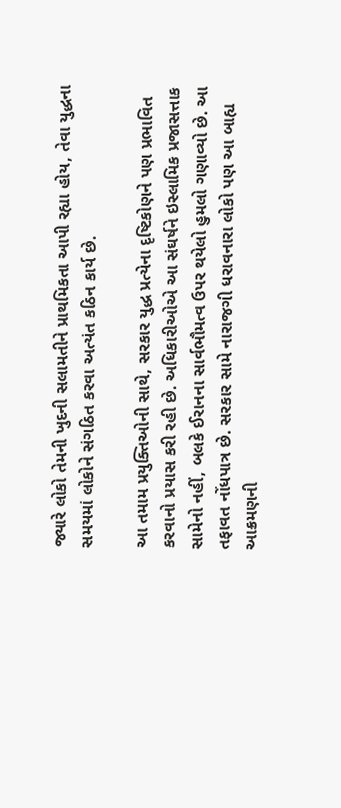જ્યારે લોકો તેમની ખુદની સલામતીને પ્રાથમિકતા આપી રહ્યા હોય, તેવા યુદ્ધના સમયમાં લોકોને સંગઠિત કરવા અત્યંત કઠિન કાર્ય છે.

આ તમામ પ્રયુક્તિઓની સાથે, સરકાર યુદ્ધ પ્રત્યેના દૃષ્ટિકોણને પણ પ્રભાવિત કરવાનો પ્રયાસ કરી રહી છે. અધિકારીઓએ આ સંઘર્ષને ઇસ્લામિક પ્રજાસત્તાક સામેનો નહીં, બલકે ઈરાનના સાર્વભૌમત્વ ઉપર થયેલો હુમલો ગણાવ્યો છે. આ તફાવત નોંધપાત્ર છે. સરકાર સામે નારાજગી ધરાવનારા લોકો પણ આ બાહ્ય આક્રમણની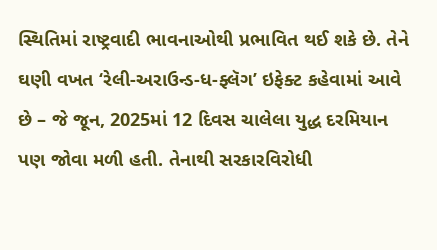સ્થિતિમાં રાષ્ટ્રવાદી ભાવનાઓથી પ્રભાવિત થઈ શકે છે. તેને ઘણી વખત ‘રેલી-અરાઉન્ડ-ધ-ફ્લૅગ’ ઇફેક્ટ કહેવામાં આવે છે – જે જૂન, 2025માં 12 દિવસ ચાલેલા યુદ્ધ દરમિયાન પણ જોવા મળી હતી. તેનાથી સરકારવિરોધી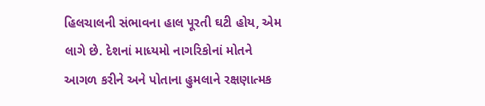હિલચાલની સંભાવના હાલ પૂરતી ઘટી હોય, એમ લાગે છે. દેશનાં માધ્યમો નાગરિકોનાં મોતને આગળ કરીને અને પોતાના હુમલાને રક્ષણાત્મક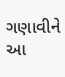ગણાવીને આ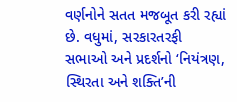વર્ણનોને સતત મજબૂત કરી રહ્યાં છે. વધુમાં, સરકારતરફી સભાઓ અને પ્રદર્શનો ‘નિયંત્રણ, સ્થિરતા અને શક્તિ’ની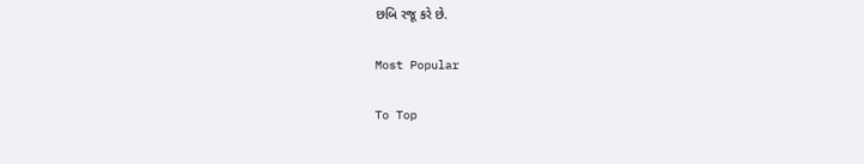છબિ રજૂ કરે છે.

Most Popular

To Top